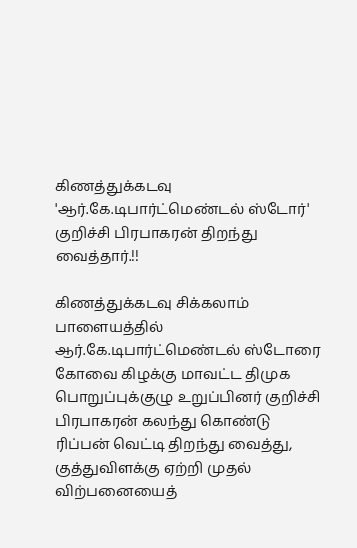கிணத்துக்கடவு 'ஆர்.கே.டிபார்ட்மெண்டல் ஸ்டோர்' குறிச்சி பிரபாகரன் திறந்து வைத்தார்.!!

கிணத்துக்கடவு சிக்கலாம் பாளையத்தில் ஆர்.கே.டிபார்ட்மெண்டல் ஸ்டோரை கோவை கிழக்கு மாவட்ட திமுக பொறுப்புக்குழு உறுப்பினர் குறிச்சி பிரபாகரன் கலந்து கொண்டு ரிப்பன் வெட்டி திறந்து வைத்து, குத்துவிளக்கு ஏற்றி முதல் விற்பனையைத்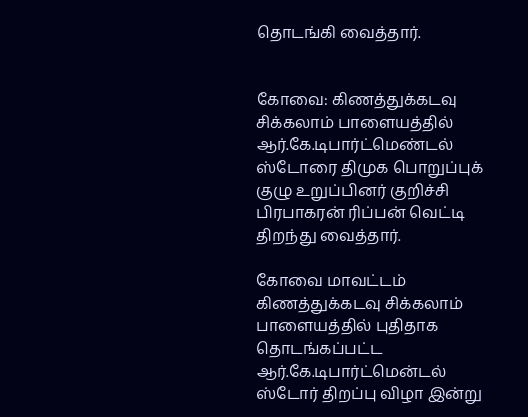தொடங்கி வைத்தார்.


கோவை: கிணத்துக்கடவு சிக்கலாம் பாளையத்தில் ஆர்.கே.டிபார்ட்மெண்டல் ஸ்டோரை திமுக பொறுப்புக் குழு உறுப்பினர் குறிச்சி பிரபாகரன் ரிப்பன் வெட்டி திறந்து வைத்தார்.

கோவை மாவட்டம் கிணத்துக்கடவு சிக்கலாம் பாளையத்தில் புதிதாக தொடங்கப்பட்ட ஆர்.கே.டிபார்ட்மென்டல் ஸ்டோர் திறப்பு விழா இன்று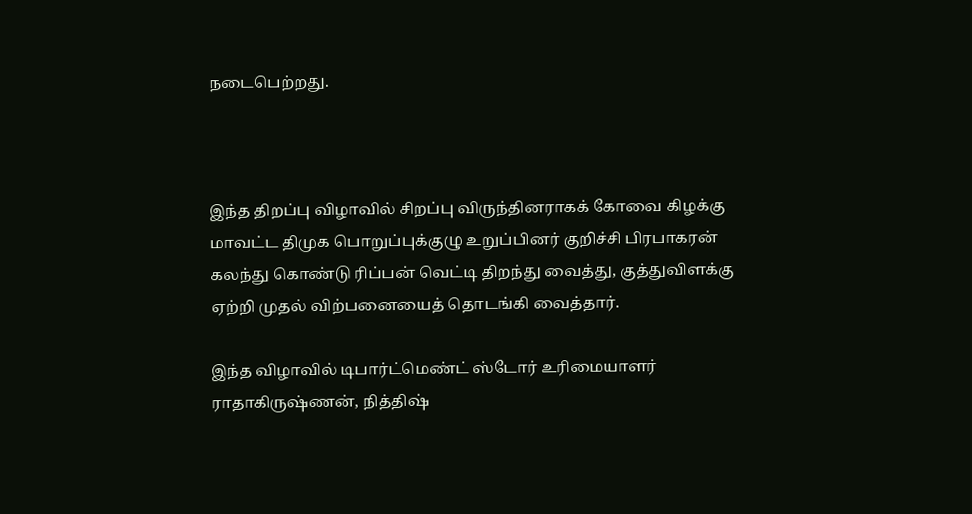நடைபெற்றது.



இந்த திறப்பு விழாவில் சிறப்பு விருந்தினராகக் கோவை கிழக்கு மாவட்ட திமுக பொறுப்புக்குழு உறுப்பினர் குறிச்சி பிரபாகரன் கலந்து கொண்டு ரிப்பன் வெட்டி திறந்து வைத்து, குத்துவிளக்கு ஏற்றி முதல் விற்பனையைத் தொடங்கி வைத்தார்.

இந்த விழாவில் டிபார்ட்மெண்ட் ஸ்டோர் உரிமையாளர் ராதாகிருஷ்ணன், நித்திஷ்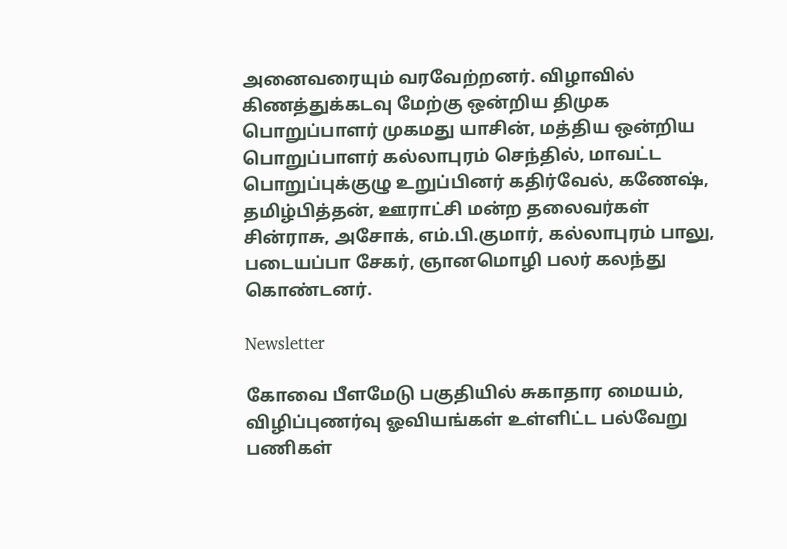அனைவரையும் வரவேற்றனர். விழாவில் கிணத்துக்கடவு மேற்கு ஒன்றிய திமுக பொறுப்பாளர் முகமது யாசின், மத்திய ஒன்றிய பொறுப்பாளர் கல்லாபுரம் செந்தில், மாவட்ட பொறுப்புக்குழு உறுப்பினர் கதிர்வேல், கணேஷ், தமிழ்பித்தன், ஊராட்சி மன்ற தலைவர்கள் சின்ராசு, அசோக், எம்.பி.குமார், கல்லாபுரம் பாலு, படையப்பா சேகர், ஞானமொழி பலர் கலந்து கொண்டனர்.

Newsletter

கோவை பீளமேடு பகுதியில் சுகாதார மையம், விழிப்புணர்வு ஓவியங்கள் உள்ளிட்ட பல்வேறு பணிகள்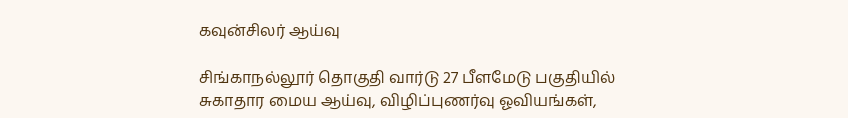கவுன்சிலர் ஆய்வு

சிங்காநல்லூர் தொகுதி வார்டு 27 பீளமேடு பகுதியில் சுகாதார மைய ஆய்வு, விழிப்புணர்வு ஓவியங்கள்,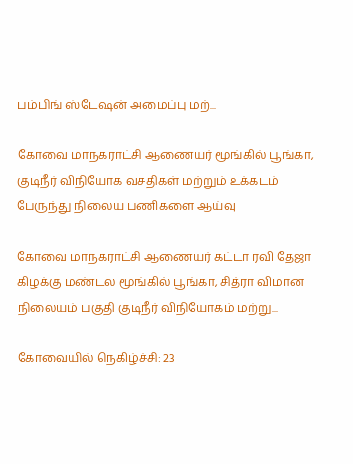பம்பிங் ஸ்டேஷன் அமைப்பு மற்...

கோவை மாநகராட்சி ஆணையர் மூங்கில் பூங்கா, குடிநீர் விநியோக வசதிகள் மற்றும் உக்கடம் பேருந்து நிலைய பணிகளை ஆய்வு

கோவை மாநகராட்சி ஆணையர் கட்டா ரவி தேஜா கிழக்கு மண்டல மூங்கில் பூங்கா, சித்ரா விமான நிலையம் பகுதி குடிநீர் விநியோகம் மற்று...

கோவையில் நெகிழ்ச்சி: 23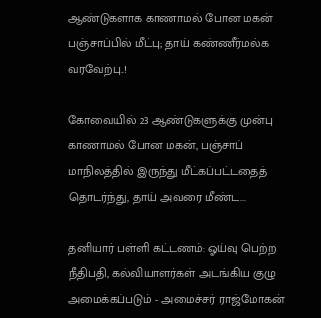ஆண்டுகளாக காணாமல் போன மகன் பஞ்சாப்பில் மீட்பு; தாய் கண்ணீர்மல்க வரவேற்பு..!

கோவையில் 23 ஆண்டுகளுக்கு முன்பு காணாமல் போன மகன், பஞ்சாப் மாநிலத்தில் இருந்து மீட்கப்பட்டதைத் தொடர்ந்து, தாய் அவரை மீண்ட...

தனியார் பள்ளி கட்டணம்: ஓய்வு பெற்ற நீதிபதி, கல்வியாளர்கள் அடங்கிய குழு அமைக்கப்படும் - அமைச்சர் ராஜ்மோகன்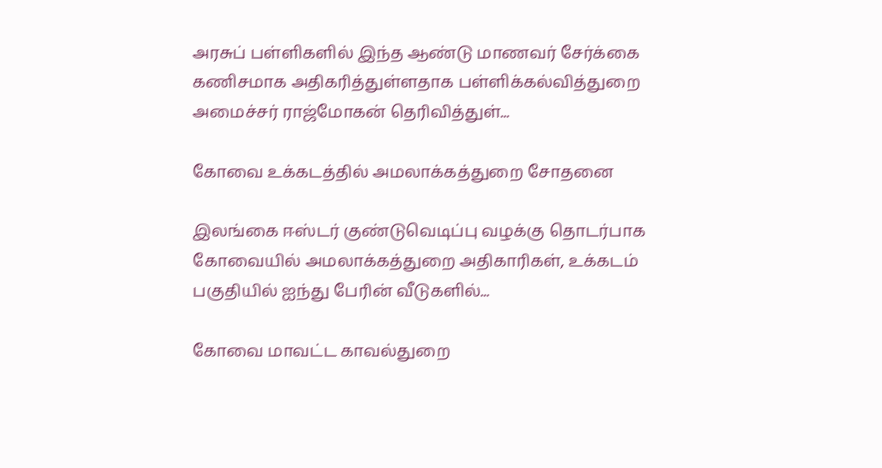அரசுப் பள்ளிகளில் இந்த ஆண்டு மாணவர் சேர்க்கை கணிசமாக அதிகரித்துள்ளதாக பள்ளிக்கல்வித்துறை அமைச்சர் ராஜ்மோகன் தெரிவித்துள்...

கோவை உக்கடத்தில் அமலாக்கத்துறை சோதனை

இலங்கை ஈஸ்டர் குண்டுவெடிப்பு வழக்கு தொடர்பாக கோவையில் அமலாக்கத்துறை அதிகாரிகள், உக்கடம் பகுதியில் ஐந்து பேரின் வீடுகளில்...

கோவை மாவட்ட காவல்துறை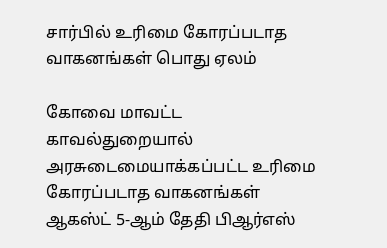சார்பில் உரிமை கோரப்படாத வாகனங்கள் பொது ஏலம்

கோவை மாவட்ட காவல்துறையால் அரசுடைமையாக்கப்பட்ட உரிமை கோரப்படாத வாகனங்கள் ஆகஸ்ட் 5-ஆம் தேதி பிஆர்எஸ்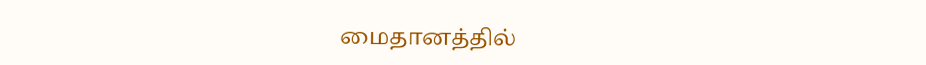மைதானத்தில்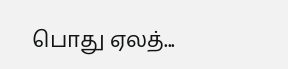பொது ஏலத்...